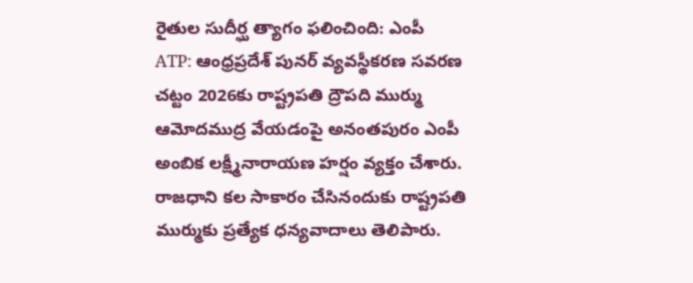రైతుల సుదీర్ఘ త్యాగం ఫలించింది: ఎంపీ
ATP: ఆంధ్రప్రదేశ్ పునర్ వ్యవస్థీకరణ సవరణ చట్టం 2026కు రాష్ట్రపతి ద్రౌపది ముర్ము ఆమోదముద్ర వేయడంపై అనంతపురం ఎంపీ అంబిక లక్ష్మీనారాయణ హర్షం వ్యక్తం చేశారు. రాజధాని కల సాకారం చేసినందుకు రాష్ట్రపతి ముర్ముకు ప్రత్యేక ధన్యవాదాలు తెలిపారు.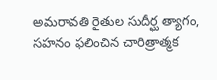అమరావతి రైతుల సుదీర్ఘ త్యాగం, సహనం ఫలించిన చారిత్రాత్మక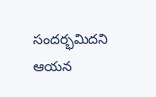సందర్భమిదని ఆయన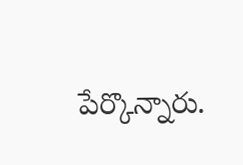పేర్కొన్నారు.